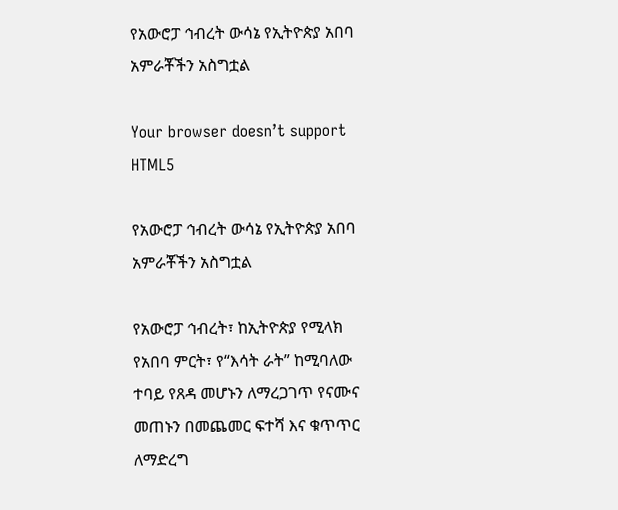የአውሮፓ ኅብረት ውሳኔ የኢትዮጵያ አበባ አምራቾችን አስግቷል

Your browser doesn’t support HTML5

የአውሮፓ ኅብረት ውሳኔ የኢትዮጵያ አበባ አምራቾችን አስግቷል

የአውሮፓ ኅብረት፣ ከኢትዮጵያ የሚላክ የአበባ ምርት፣ የ“እሳት ራት” ከሚባለው ተባይ የጸዳ መሆኑን ለማረጋገጥ የናሙና መጠኑን በመጨመር ፍተሻ እና ቁጥጥር ለማድረግ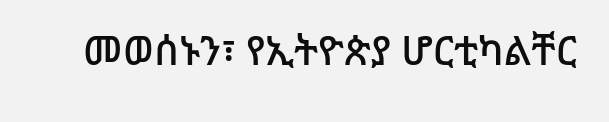መወሰኑን፣ የኢትዮጵያ ሆርቲካልቸር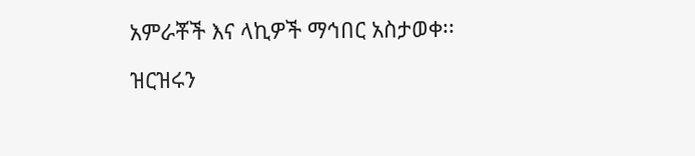አምራቾች እና ላኪዎች ማኅበር አስታወቀ፡፡

ዝርዝሩን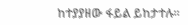ከተያያዘው ፋይል ይከታተሉ።